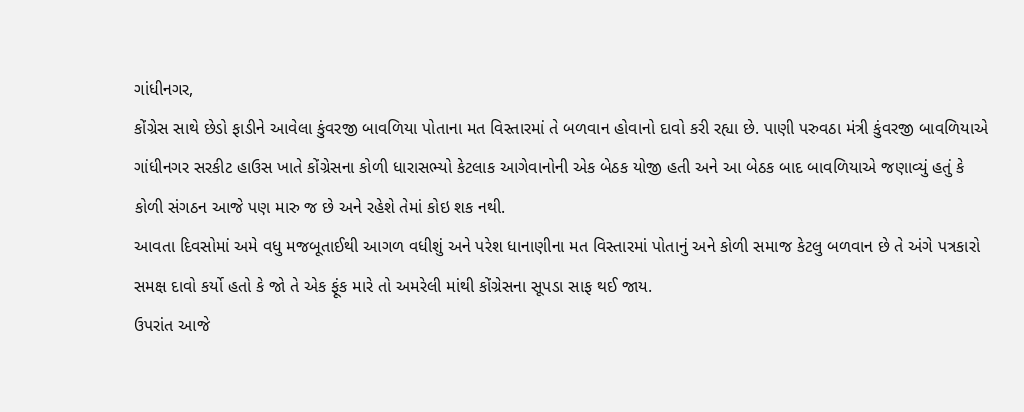ગાંધીનગર,
કોંગ્રેસ સાથે છેડો ફાડીને આવેલા કુંવરજી બાવળિયા પોતાના મત વિસ્તારમાં તે બળવાન હોવાનો દાવો કરી રહ્યા છે. પાણી પરુવઠા મંત્રી કુંવરજી બાવળિયાએ ગાંધીનગર સરકીટ હાઉસ ખાતે કોંગ્રેસના કોળી ધારાસભ્યો કેટલાક આગેવાનોની એક બેઠક યોજી હતી અને આ બેઠક બાદ બાવળિયાએ જણાવ્યું હતું કે કોળી સંગઠન આજે પણ મારુ જ છે અને રહેશે તેમાં કોઇ શક નથી.
આવતા દિવસોમાં અમે વધુ મજબૂતાઈથી આગળ વધીશું અને પરેશ ધાનાણીના મત વિસ્તારમાં પોતાનું અને કોળી સમાજ કેટલુ બળવાન છે તે અંગે પત્રકારો સમક્ષ દાવો કર્યો હતો કે જો તે એક ફૂંક મારે તો અમરેલી માંથી કોંગ્રેસના સૂપડા સાફ થઈ જાય.
ઉપરાંત આજે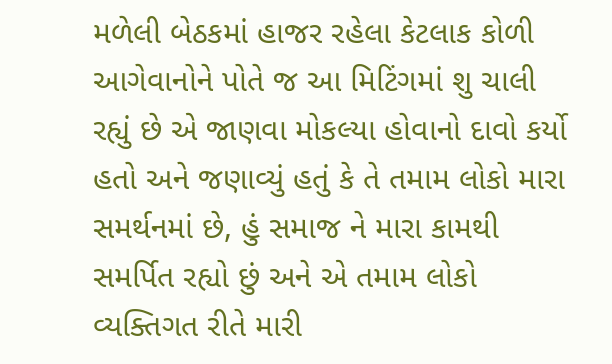મળેલી બેઠકમાં હાજર રહેલા કેટલાક કોળી આગેવાનોને પોતે જ આ મિટિંગમાં શુ ચાલી રહ્યું છે એ જાણવા મોકલ્યા હોવાનો દાવો કર્યો હતો અને જણાવ્યું હતું કે તે તમામ લોકો મારા સમર્થનમાં છે, હું સમાજ ને મારા કામથી સમર્પિત રહ્યો છું અને એ તમામ લોકો વ્યક્તિગત રીતે મારી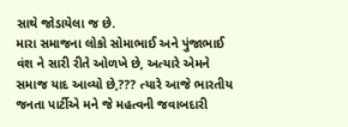સાથે જોડાયેલા જ છે.
મારા સમાજના લોકો સોમાભાઈ અને પુંજાભાઈ વંશ ને સારી રીતે ઓળખે છે, અત્યારે એમને સમાજ યાદ આવ્યો છે,??? ત્યારે આજે ભારતીય જનતા પાર્ટીએ મને જે મહત્વની જવાબદારી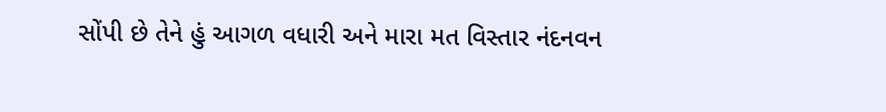સોંપી છે તેને હું આગળ વધારી અને મારા મત વિસ્તાર નંદનવન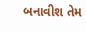બનાવીશ તેમ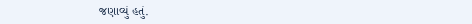જણાવ્યું હતું.